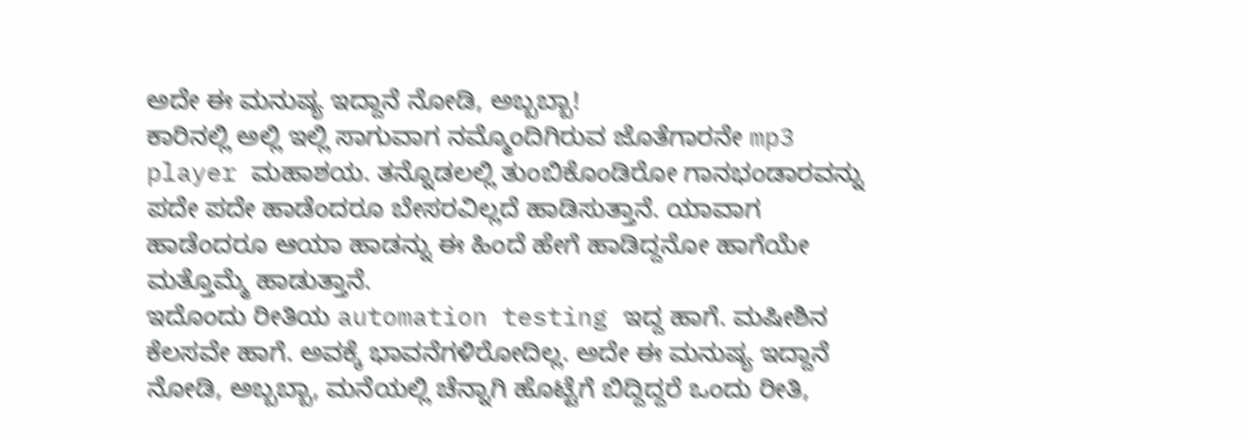ಅದೇ ಈ ಮನುಷ್ಯ ಇದ್ದಾನೆ ನೋಡಿ, ಅಬ್ಬಬ್ಬಾ!
ಕಾರಿನಲ್ಲಿ ಅಲ್ಲಿ ಇಲ್ಲಿ ಸಾಗುವಾಗ ನಮ್ಮೊಂದಿಗಿರುವ ಜೊತೆಗಾರನೇ mp3 player ಮಹಾಶಯ. ತನ್ನೊಡಲಲ್ಲಿ ತುಂಬಿಕೊಂಡಿರೋ ಗಾನಭಂಡಾರವನ್ನು ಪದೇ ಪದೇ ಹಾಡೆಂದರೂ ಬೇಸರವಿಲ್ಲದೆ ಹಾಡಿಸುತ್ತಾನೆ. ಯಾವಾಗ ಹಾಡೆಂದರೂ ಆಯಾ ಹಾಡನ್ನು ಈ ಹಿಂದೆ ಹೇಗೆ ಹಾಡಿದ್ದನೋ ಹಾಗೆಯೇ ಮತ್ತೊಮ್ಮೆ ಹಾಡುತ್ತಾನೆ.
ಇದೊಂದು ರೀತಿಯ automation testing ಇದ್ದ ಹಾಗೆ. ಮಷೀಶಿನ ಕೆಲಸವೇ ಹಾಗೆ. ಅವಕ್ಕೆ ಭಾವನೆಗಳಿರೋದಿಲ್ಲ. ಅದೇ ಈ ಮನುಷ್ಯ ಇದ್ದಾನೆ ನೋಡಿ, ಅಬ್ಬಬ್ಬಾ, ಮನೆಯಲ್ಲಿ ಚೆನ್ನಾಗಿ ಹೊಟ್ಟೆಗೆ ಬಿದ್ದಿದ್ದರೆ ಒಂದು ರೀತಿ,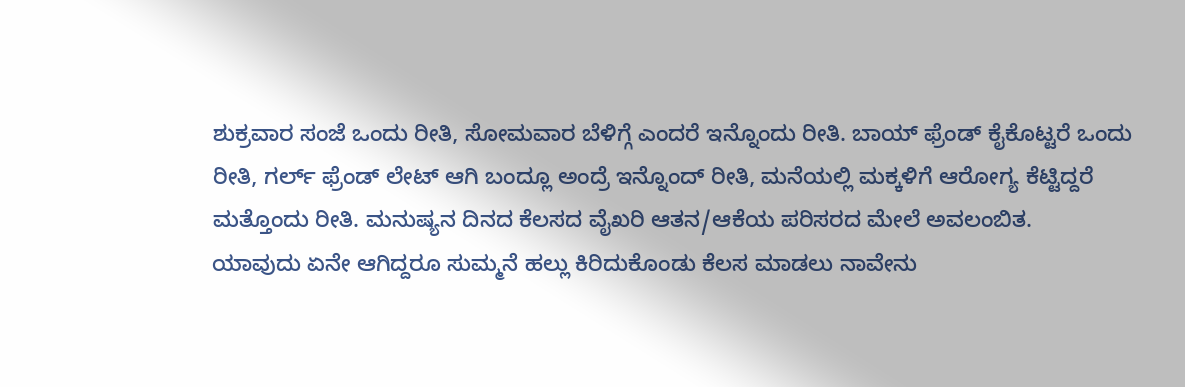ಶುಕ್ರವಾರ ಸಂಜೆ ಒಂದು ರೀತಿ, ಸೋಮವಾರ ಬೆಳಿಗ್ಗೆ ಎಂದರೆ ಇನ್ನೊಂದು ರೀತಿ. ಬಾಯ್ ಫ್ರೆಂಡ್ ಕೈಕೊಟ್ಟರೆ ಒಂದು ರೀತಿ, ಗರ್ಲ್ ಫ್ರೆಂಡ್ ಲೇಟ್ ಆಗಿ ಬಂದ್ಲೂ ಅಂದ್ರೆ ಇನ್ನೊಂದ್ ರೀತಿ, ಮನೆಯಲ್ಲಿ ಮಕ್ಕಳಿಗೆ ಆರೋಗ್ಯ ಕೆಟ್ಟಿದ್ದರೆ ಮತ್ತೊಂದು ರೀತಿ. ಮನುಷ್ಯನ ದಿನದ ಕೆಲಸದ ವೈಖರಿ ಆತನ/ಆಕೆಯ ಪರಿಸರದ ಮೇಲೆ ಅವಲಂಬಿತ.
ಯಾವುದು ಏನೇ ಆಗಿದ್ದರೂ ಸುಮ್ಮನೆ ಹಲ್ಲು ಕಿರಿದುಕೊಂಡು ಕೆಲಸ ಮಾಡಲು ನಾವೇನು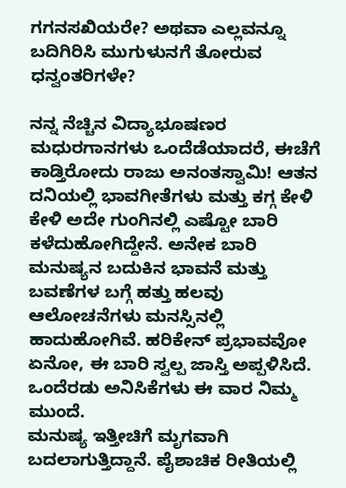ಗಗನಸಖಿಯರೇ? ಅಥವಾ ಎಲ್ಲವನ್ನೂ ಬದಿಗಿರಿಸಿ ಮುಗುಳುನಗೆ ತೋರುವ ಧನ್ವಂತರಿಗಳೇ?

ನನ್ನ ನೆಚ್ಚಿನ ವಿದ್ಯಾಭೂಷಣರ ಮಧುರಗಾನಗಳು ಒಂದೆಡೆಯಾದರೆ, ಈಚೆಗೆ ಕಾಡ್ತಿರೋದು ರಾಜು ಅನಂತಸ್ವಾಮಿ! ಆತನ ದನಿಯಲ್ಲಿ ಭಾವಗೀತೆಗಳು ಮತ್ತು ಕಗ್ಗ ಕೇಳಿ ಕೇಳಿ ಅದೇ ಗುಂಗಿನಲ್ಲಿ ಎಷ್ಟೋ ಬಾರಿ ಕಳೆದುಹೋಗಿದ್ದೇನೆ. ಅನೇಕ ಬಾರಿ ಮನುಷ್ಯನ ಬದುಕಿನ ಭಾವನೆ ಮತ್ತು ಬವಣೆಗಳ ಬಗ್ಗೆ ಹತ್ತು ಹಲವು ಆಲೋಚನೆಗಳು ಮನಸ್ಸಿನಲ್ಲಿ ಹಾದುಹೋಗಿವೆ. ಹರಿಕೇನ್ ಪ್ರಭಾವವೋ ಏನೋ, ಈ ಬಾರಿ ಸ್ವಲ್ಪ ಜಾಸ್ತಿ ಅಪ್ಪಳಿಸಿದೆ. ಒಂದೆರಡು ಅನಿಸಿಕೆಗಳು ಈ ವಾರ ನಿಮ್ಮ ಮುಂದೆ.
ಮನುಷ್ಯ ಇತ್ತೀಚಿಗೆ ಮೃಗವಾಗಿ ಬದಲಾಗುತ್ತಿದ್ದಾನೆ. ಪೈಶಾಚಿಕ ರೀತಿಯಲ್ಲಿ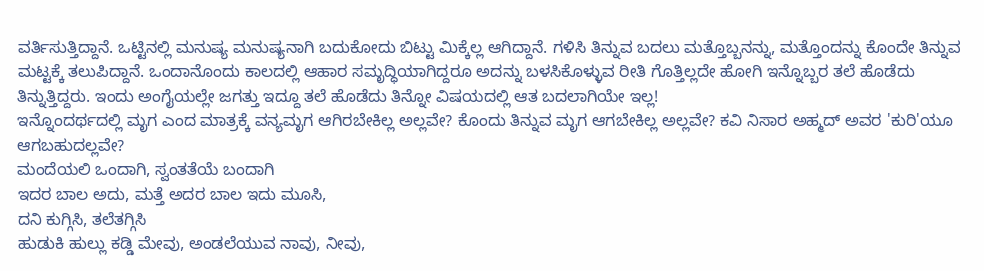ವರ್ತಿಸುತ್ತಿದ್ದಾನೆ. ಒಟ್ಟಿನಲ್ಲಿ ಮನುಷ್ಯ ಮನುಷ್ಯನಾಗಿ ಬದುಕೋದು ಬಿಟ್ಟು ಮಿಕ್ಕೆಲ್ಲ ಆಗಿದ್ದಾನೆ. ಗಳಿಸಿ ತಿನ್ನುವ ಬದಲು ಮತ್ತೊಬ್ಬನನ್ನು, ಮತ್ತೊಂದನ್ನು ಕೊಂದೇ ತಿನ್ನುವ ಮಟ್ಟಕ್ಕೆ ತಲುಪಿದ್ದಾನೆ. ಒಂದಾನೊಂದು ಕಾಲದಲ್ಲಿ ಆಹಾರ ಸಮೃದ್ಧಿಯಾಗಿದ್ದರೂ ಅದನ್ನು ಬಳಸಿಕೊಳ್ಳುವ ರೀತಿ ಗೊತ್ತಿಲ್ಲದೇ ಹೋಗಿ ಇನ್ನೊಬ್ಬರ ತಲೆ ಹೊಡೆದು ತಿನ್ನುತ್ತಿದ್ದರು. ಇಂದು ಅಂಗೈಯಲ್ಲೇ ಜಗತ್ತು ಇದ್ದೂ ತಲೆ ಹೊಡೆದು ತಿನ್ನೋ ವಿಷಯದಲ್ಲಿ ಆತ ಬದಲಾಗಿಯೇ ಇಲ್ಲ!
ಇನ್ನೊಂದರ್ಥದಲ್ಲಿ ಮೃಗ ಎಂದ ಮಾತ್ರಕ್ಕೆ ವನ್ಯಮೃಗ ಆಗಿರಬೇಕಿಲ್ಲ ಅಲ್ಲವೇ? ಕೊಂದು ತಿನ್ನುವ ಮೃಗ ಆಗಬೇಕಿಲ್ಲ ಅಲ್ಲವೇ? ಕವಿ ನಿಸಾರ ಅಹ್ಮದ್ ಅವರ 'ಕುರಿ'ಯೂ ಆಗಬಹುದಲ್ಲವೇ?
ಮಂದೆಯಲಿ ಒಂದಾಗಿ, ಸ್ವಂತತೆಯೆ ಬಂದಾಗಿ
ಇದರ ಬಾಲ ಅದು, ಮತ್ತೆ ಅದರ ಬಾಲ ಇದು ಮೂಸಿ,
ದನಿ ಕುಗ್ಗಿಸಿ, ತಲೆತಗ್ಗಿಸಿ
ಹುಡುಕಿ ಹುಲ್ಲು ಕಡ್ಡಿ ಮೇವು, ಅಂಡಲೆಯುವ ನಾವು, ನೀವು,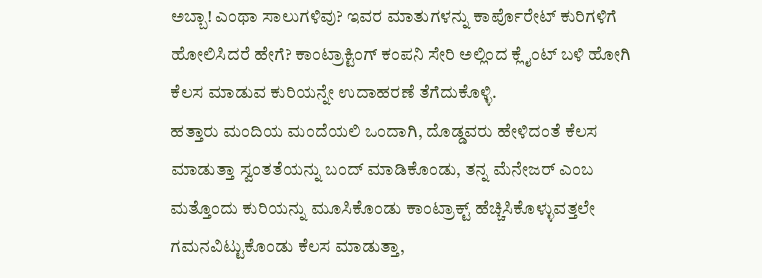ಅಬ್ಬಾ! ಎಂಥಾ ಸಾಲುಗಳಿವು? ಇವರ ಮಾತುಗಳನ್ನು ಕಾರ್ಪೊರೇಟ್ ಕುರಿಗಳಿಗೆ ಹೋಲಿಸಿದರೆ ಹೇಗೆ? ಕಾಂಟ್ರಾಕ್ಟಿಂಗ್ ಕಂಪನಿ ಸೇರಿ ಅಲ್ಲಿಂದ ಕ್ಲೈಂಟ್ ಬಳಿ ಹೋಗಿ ಕೆಲಸ ಮಾಡುವ ಕುರಿಯನ್ನೇ ಉದಾಹರಣೆ ತೆಗೆದುಕೊಳ್ಳಿ.
ಹತ್ತಾರು ಮಂದಿಯ ಮಂದೆಯಲಿ ಒಂದಾಗಿ, ದೊಡ್ಡವರು ಹೇಳಿದಂತೆ ಕೆಲಸ ಮಾಡುತ್ತಾ ಸ್ವಂತತೆಯನ್ನು ಬಂದ್ ಮಾಡಿಕೊಂಡು, ತನ್ನ ಮೆನೇಜರ್ ಎಂಬ ಮತ್ತೊಂದು ಕುರಿಯನ್ನು ಮೂಸಿಕೊಂಡು ಕಾಂಟ್ರಾಕ್ಟ್ ಹೆಚ್ಚಿಸಿಕೊಳ್ಳುವತ್ತಲೇ ಗಮನವಿಟ್ಟುಕೊಂಡು ಕೆಲಸ ಮಾಡುತ್ತಾ,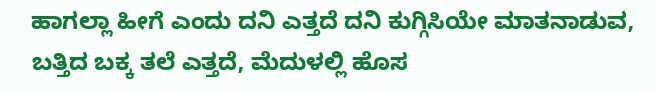ಹಾಗಲ್ಲಾ ಹೀಗೆ ಎಂದು ದನಿ ಎತ್ತದೆ ದನಿ ಕುಗ್ಗಿಸಿಯೇ ಮಾತನಾಡುವ, ಬತ್ತಿದ ಬಕ್ಕ ತಲೆ ಎತ್ತದೆ, ಮೆದುಳಲ್ಲಿ ಹೊಸ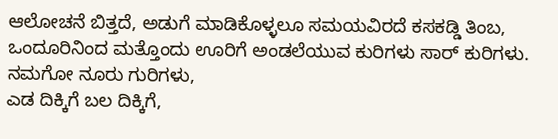ಆಲೋಚನೆ ಬಿತ್ತದೆ, ಅಡುಗೆ ಮಾಡಿಕೊಳ್ಳಲೂ ಸಮಯವಿರದೆ ಕಸಕಡ್ಡಿ ತಿಂಬ, ಒಂದೂರಿನಿಂದ ಮತ್ತೊಂದು ಊರಿಗೆ ಅಂಡಲೆಯುವ ಕುರಿಗಳು ಸಾರ್ ಕುರಿಗಳು.
ನಮಗೋ ನೂರು ಗುರಿಗಳು,
ಎಡ ದಿಕ್ಕಿಗೆ ಬಲ ದಿಕ್ಕಿಗೆ,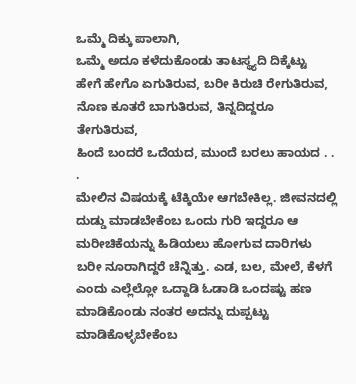ಒಮ್ಮೆ ದಿಕ್ಕು ಪಾಲಾಗಿ,
ಒಮ್ಮೆ ಅದೂ ಕಳೆದುಕೊಂಡು ತಾಟಸ್ಥ್ಯದಿ ದಿಕ್ಕೆಟ್ಟು
ಹೇಗೆ ಹೇಗೊ ಏಗುತಿರುವ, ಬರೀ ಕಿರುಚಿ ರೇಗುತಿರುವ,
ನೊಣ ಕೂತರೆ ಬಾಗುತಿರುವ, ತಿನ್ನದಿದ್ದರೂ ತೇಗುತಿರುವ,
ಹಿಂದೆ ಬಂದರೆ ಒದೆಯದ, ಮುಂದೆ ಬರಲು ಹಾಯದ . . .
ಮೇಲಿನ ವಿಷಯಕ್ಕೆ ಟೆಕ್ಕಿಯೇ ಆಗಬೇಕಿಲ್ಲ. ಜೀವನದಲ್ಲಿ ದುಡ್ಡು ಮಾಡಬೇಕೆಂಬ ಒಂದು ಗುರಿ ಇದ್ದರೂ ಆ ಮರೀಚಿಕೆಯನ್ನು ಹಿಡಿಯಲು ಹೋಗುವ ದಾರಿಗಳು ಬರೀ ನೂರಾಗಿದ್ದರೆ ಚೆನ್ನಿತ್ತು. ಎಡ, ಬಲ, ಮೇಲೆ, ಕೆಳಗೆ ಎಂದು ಎಲ್ಲೆಲ್ಲೋ ಒದ್ದಾಡಿ ಓಡಾಡಿ ಒಂದಷ್ಟು ಹಣ ಮಾಡಿಕೊಂಡು ನಂತರ ಅದನ್ನು ದುಪ್ಪಟ್ಟು ಮಾಡಿಕೊಳ್ಳಬೇಕೆಂಬ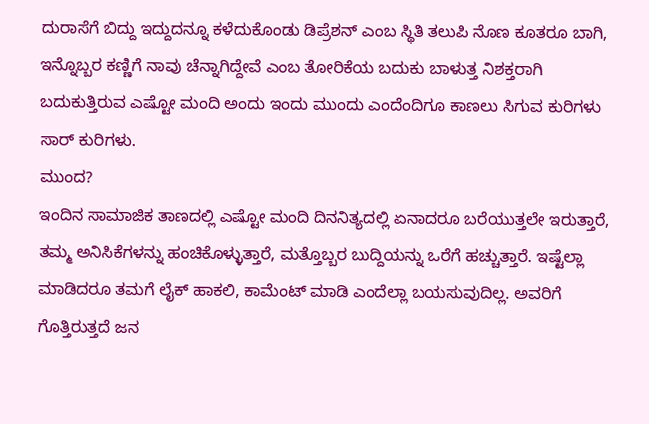ದುರಾಸೆಗೆ ಬಿದ್ದು ಇದ್ದುದನ್ನೂ ಕಳೆದುಕೊಂಡು ಡಿಪ್ರೆಶನ್ ಎಂಬ ಸ್ಥಿತಿ ತಲುಪಿ ನೊಣ ಕೂತರೂ ಬಾಗಿ, ಇನ್ನೊಬ್ಬರ ಕಣ್ಣಿಗೆ ನಾವು ಚೆನ್ನಾಗಿದ್ದೇವೆ ಎಂಬ ತೋರಿಕೆಯ ಬದುಕು ಬಾಳುತ್ತ ನಿಶಕ್ತರಾಗಿ ಬದುಕುತ್ತಿರುವ ಎಷ್ಟೋ ಮಂದಿ ಅಂದು ಇಂದು ಮುಂದು ಎಂದೆಂದಿಗೂ ಕಾಣಲು ಸಿಗುವ ಕುರಿಗಳು ಸಾರ್ ಕುರಿಗಳು.
ಮುಂದ?
ಇಂದಿನ ಸಾಮಾಜಿಕ ತಾಣದಲ್ಲಿ ಎಷ್ಟೋ ಮಂದಿ ದಿನನಿತ್ಯದಲ್ಲಿ ಏನಾದರೂ ಬರೆಯುತ್ತಲೇ ಇರುತ್ತಾರೆ, ತಮ್ಮ ಅನಿಸಿಕೆಗಳನ್ನು ಹಂಚಿಕೊಳ್ಳುತ್ತಾರೆ, ಮತ್ತೊಬ್ಬರ ಬುದ್ದಿಯನ್ನು ಒರೆಗೆ ಹಚ್ಚುತ್ತಾರೆ. ಇಷ್ಟೆಲ್ಲಾ ಮಾಡಿದರೂ ತಮಗೆ ಲೈಕ್ ಹಾಕಲಿ, ಕಾಮೆಂಟ್ ಮಾಡಿ ಎಂದೆಲ್ಲಾ ಬಯಸುವುದಿಲ್ಲ. ಅವರಿಗೆ ಗೊತ್ತಿರುತ್ತದೆ ಜನ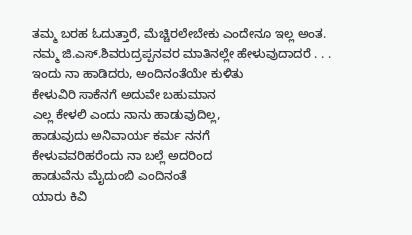ತಮ್ಮ ಬರಹ ಓದುತ್ತಾರೆ, ಮೆಚ್ಚಿರಲೇಬೇಕು ಎಂದೇನೂ ಇಲ್ಲ ಅಂತ.
ನಮ್ಮ ಜಿ.ಎಸ್.ಶಿವರುದ್ರಪ್ಪನವರ ಮಾತಿನಲ್ಲೇ ಹೇಳುವುದಾದರೆ . . .
ಇಂದು ನಾ ಹಾಡಿದರು, ಅಂದಿನಂತೆಯೇ ಕುಳಿತು
ಕೇಳುವಿರಿ ಸಾಕೆನಗೆ ಅದುವೇ ಬಹುಮಾನ
ಎಲ್ಲ ಕೇಳಲಿ ಎಂದು ನಾನು ಹಾಡುವುದಿಲ್ಲ,
ಹಾಡುವುದು ಅನಿವಾರ್ಯ ಕರ್ಮ ನನಗೆ
ಕೇಳುವವರಿಹರೆಂದು ನಾ ಬಲ್ಲೆ ಅದರಿಂದ
ಹಾಡುವೆನು ಮೈದುಂಬಿ ಎಂದಿನಂತೆ
ಯಾರು ಕಿವಿ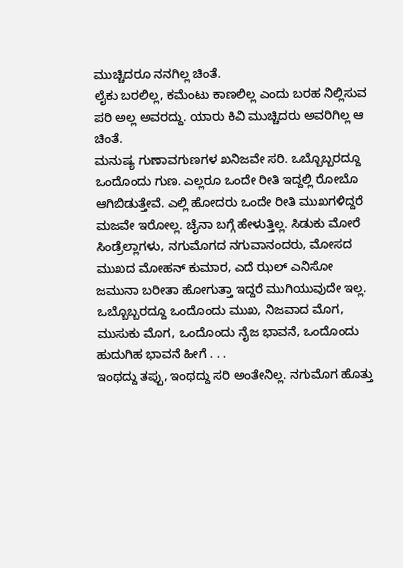ಮುಚ್ಚಿದರೂ ನನಗಿಲ್ಲ ಚಿಂತೆ.
ಲೈಕು ಬರಲಿಲ್ಲ, ಕಮೆಂಟು ಕಾಣಲಿಲ್ಲ ಎಂದು ಬರಹ ನಿಲ್ಲಿಸುವ ಪರಿ ಅಲ್ಲ ಅವರದ್ದು. ಯಾರು ಕಿವಿ ಮುಚ್ಚಿದರು ಅವರಿಗಿಲ್ಲ ಆ ಚಿಂತೆ.
ಮನುಷ್ಯ ಗುಣಾವಗುಣಗಳ ಖನಿಜವೇ ಸರಿ. ಒಬ್ಬೊಬ್ಬರದ್ದೂ ಒಂದೊಂದು ಗುಣ. ಎಲ್ಲರೂ ಒಂದೇ ರೀತಿ ಇದ್ದಲ್ಲಿ ರೋಬೊ ಆಗಿಬಿಡುತ್ತೇವೆ. ಎಲ್ಲಿ ಹೋದರು ಒಂದೇ ರೀತಿ ಮುಖಗಳಿದ್ದರೆ ಮಜವೇ ಇರೋಲ್ಲ. ಚೈನಾ ಬಗ್ಗೆ ಹೇಳುತ್ತಿಲ್ಲ. ಸಿಡುಕು ಮೋರೆ ಸಿಂಡ್ರೆಲ್ಲಾಗಳು, ನಗುಮೊಗದ ನಗುವಾನಂದರು, ಮೋಸದ ಮುಖದ ಮೋಹನ್ ಕುಮಾರ, ಎದೆ ಝಲ್ ಎನಿಸೋ ಜಮುನಾ ಬರೀತಾ ಹೋಗುತ್ತಾ ಇದ್ದರೆ ಮುಗಿಯುವುದೇ ಇಲ್ಲ. ಒಬ್ಬೊಬ್ಬರದ್ದೂ ಒಂದೊಂದು ಮುಖ, ನಿಜವಾದ ಮೊಗ, ಮುಸುಕು ಮೊಗ, ಒಂದೊಂದು ನೈಜ ಭಾವನೆ, ಒಂದೊಂದು ಹುದುಗಿಹ ಭಾವನೆ ಹೀಗೆ . . .
ಇಂಥದ್ದು ತಪ್ಪು, ಇಂಥದ್ದು ಸರಿ ಅಂತೇನಿಲ್ಲ. ನಗುಮೊಗ ಹೊತ್ತು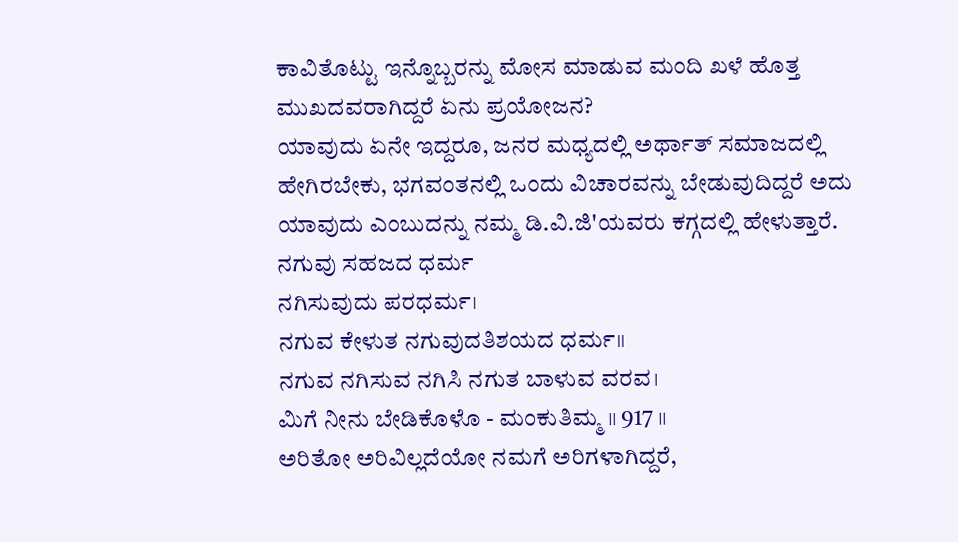ಕಾವಿತೊಟ್ಟು ಇನ್ನೊಬ್ಬರನ್ನು ಮೋಸ ಮಾಡುವ ಮಂದಿ ಖಳೆ ಹೊತ್ತ ಮುಖದವರಾಗಿದ್ದರೆ ಏನು ಪ್ರಯೋಜನ?
ಯಾವುದು ಏನೇ ಇದ್ದರೂ, ಜನರ ಮಧ್ಯದಲ್ಲಿ ಅರ್ಥಾತ್ ಸಮಾಜದಲ್ಲಿ ಹೇಗಿರಬೇಕು, ಭಗವಂತನಲ್ಲಿ ಒಂದು ವಿಚಾರವನ್ನು ಬೇಡುವುದಿದ್ದರೆ ಅದು ಯಾವುದು ಎಂಬುದನ್ನು ನಮ್ಮ ಡಿ.ವಿ.ಜಿ'ಯವರು ಕಗ್ಗದಲ್ಲಿ ಹೇಳುತ್ತಾರೆ.
ನಗುವು ಸಹಜದ ಧರ್ಮ
ನಗಿಸುವುದು ಪರಧರ್ಮ।
ನಗುವ ಕೇಳುತ ನಗುವುದತಿಶಯದ ಧರ್ಮ॥
ನಗುವ ನಗಿಸುವ ನಗಿಸಿ ನಗುತ ಬಾಳುವ ವರವ।
ಮಿಗೆ ನೀನು ಬೇಡಿಕೊಳೊ - ಮಂಕುತಿಮ್ಮ ॥ 917 ॥
ಅರಿತೋ ಅರಿವಿಲ್ಲದೆಯೋ ನಮಗೆ ಅರಿಗಳಾಗಿದ್ದರೆ,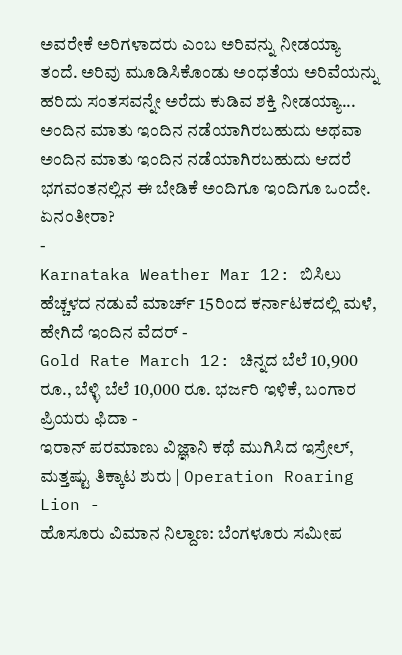ಅವರೇಕೆ ಅರಿಗಳಾದರು ಎಂಬ ಅರಿವನ್ನು ನೀಡಯ್ಯಾ ತಂದೆ. ಅರಿವು ಮೂಡಿಸಿಕೊಂಡು ಅಂಧತೆಯ ಅರಿವೆಯನ್ನು ಹರಿದು ಸಂತಸವನ್ನೇ ಅರೆದು ಕುಡಿವ ಶಕ್ತಿ ನೀಡಯ್ಯಾ...
ಅಂದಿನ ಮಾತು ಇಂದಿನ ನಡೆಯಾಗಿರಬಹುದು ಅಥವಾ ಅಂದಿನ ಮಾತು ಇಂದಿನ ನಡೆಯಾಗಿರಬಹುದು ಆದರೆ ಭಗವಂತನಲ್ಲಿನ ಈ ಬೇಡಿಕೆ ಅಂದಿಗೂ ಇಂದಿಗೂ ಒಂದೇ. ಏನಂತೀರಾ?
-
Karnataka Weather Mar 12: ಬಿಸಿಲು ಹೆಚ್ಚಳದ ನಡುವೆ ಮಾರ್ಚ್ 15ರಿಂದ ಕರ್ನಾಟಕದಲ್ಲಿ ಮಳೆ, ಹೇಗಿದೆ ಇಂದಿನ ವೆದರ್ -
Gold Rate March 12: ಚಿನ್ನದ ಬೆಲೆ 10,900 ರೂ., ಬೆಳ್ಳಿ ಬೆಲೆ 10,000 ರೂ. ಭರ್ಜರಿ ಇಳಿಕೆ, ಬಂಗಾರ ಪ್ರಿಯರು ಫಿದಾ -
ಇರಾನ್ ಪರಮಾಣು ವಿಜ್ಞಾನಿ ಕಥೆ ಮುಗಿಸಿದ ಇಸ್ರೇಲ್, ಮತ್ತಷ್ಟು ತಿಕ್ಕಾಟ ಶುರು | Operation Roaring Lion -
ಹೊಸೂರು ವಿಮಾನ ನಿಲ್ದಾಣ: ಬೆಂಗಳೂರು ಸಮೀಪ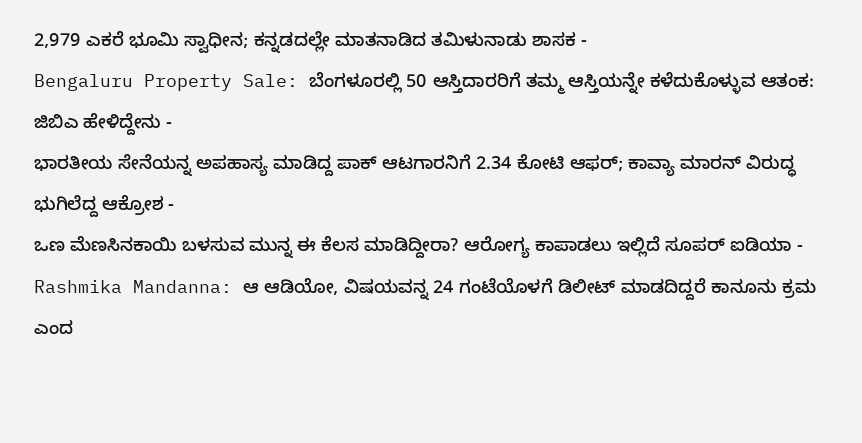2,979 ಎಕರೆ ಭೂಮಿ ಸ್ವಾಧೀನ; ಕನ್ನಡದಲ್ಲೇ ಮಾತನಾಡಿದ ತಮಿಳುನಾಡು ಶಾಸಕ -
Bengaluru Property Sale: ಬೆಂಗಳೂರಲ್ಲಿ 50 ಆಸ್ತಿದಾರರಿಗೆ ತಮ್ಮ ಆಸ್ತಿಯನ್ನೇ ಕಳೆದುಕೊಳ್ಳುವ ಆತಂಕ: ಜಿಬಿಎ ಹೇಳಿದ್ದೇನು -
ಭಾರತೀಯ ಸೇನೆಯನ್ನ ಅಪಹಾಸ್ಯ ಮಾಡಿದ್ದ ಪಾಕ್ ಆಟಗಾರನಿಗೆ 2.34 ಕೋಟಿ ಆಫರ್; ಕಾವ್ಯಾ ಮಾರನ್ ವಿರುದ್ಧ ಭುಗಿಲೆದ್ದ ಆಕ್ರೋಶ -
ಒಣ ಮೆಣಸಿನಕಾಯಿ ಬಳಸುವ ಮುನ್ನ ಈ ಕೆಲಸ ಮಾಡಿದ್ದೀರಾ? ಆರೋಗ್ಯ ಕಾಪಾಡಲು ಇಲ್ಲಿದೆ ಸೂಪರ್ ಐಡಿಯಾ -
Rashmika Mandanna: ಆ ಆಡಿಯೋ, ವಿಷಯವನ್ನ 24 ಗಂಟೆಯೊಳಗೆ ಡಿಲೀಟ್ ಮಾಡದಿದ್ದರೆ ಕಾನೂನು ಕ್ರಮ ಎಂದ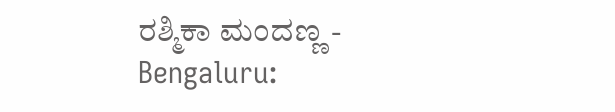ರಶ್ಮಿಕಾ ಮಂದಣ್ಣ -
Bengaluru: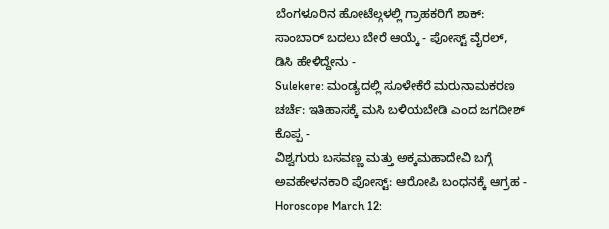ಬೆಂಗಳೂರಿನ ಹೋಟೆಲ್ಗಳಲ್ಲಿ ಗ್ರಾಹಕರಿಗೆ ಶಾಕ್: ಸಾಂಬಾರ್ ಬದಲು ಬೇರೆ ಆಯ್ಕೆ - ಪೋಸ್ಟ್ ವೈರಲ್, ಡಿಸಿ ಹೇಳಿದ್ದೇನು -
Sulekere: ಮಂಡ್ಯದಲ್ಲಿ ಸೂಳೇಕೆರೆ ಮರುನಾಮಕರಣ ಚರ್ಚೆ: ಇತಿಹಾಸಕ್ಕೆ ಮಸಿ ಬಳಿಯಬೇಡಿ ಎಂದ ಜಗದೀಶ್ ಕೊಪ್ಪ -
ವಿಶ್ವಗುರು ಬಸವಣ್ಣ ಮತ್ತು ಅಕ್ಕಮಹಾದೇವಿ ಬಗ್ಗೆ ಅವಹೇಳನಕಾರಿ ಪೋಸ್ಟ್: ಆರೋಪಿ ಬಂಧನಕ್ಕೆ ಆಗ್ರಹ -
Horoscope March 12: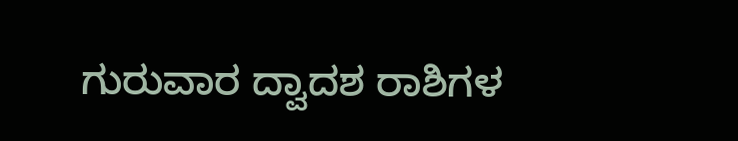ಗುರುವಾರ ದ್ವಾದಶ ರಾಶಿಗಳ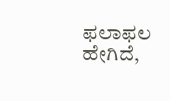ಫಲಾಫಲ ಹೇಗಿದೆ,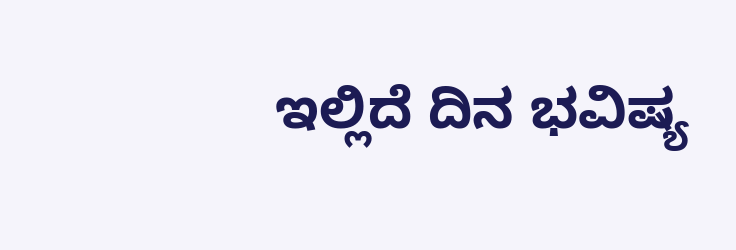ಇಲ್ಲಿದೆ ದಿನ ಭವಿಷ್ಯ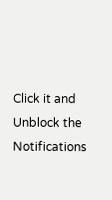Click it and Unblock the Notifications